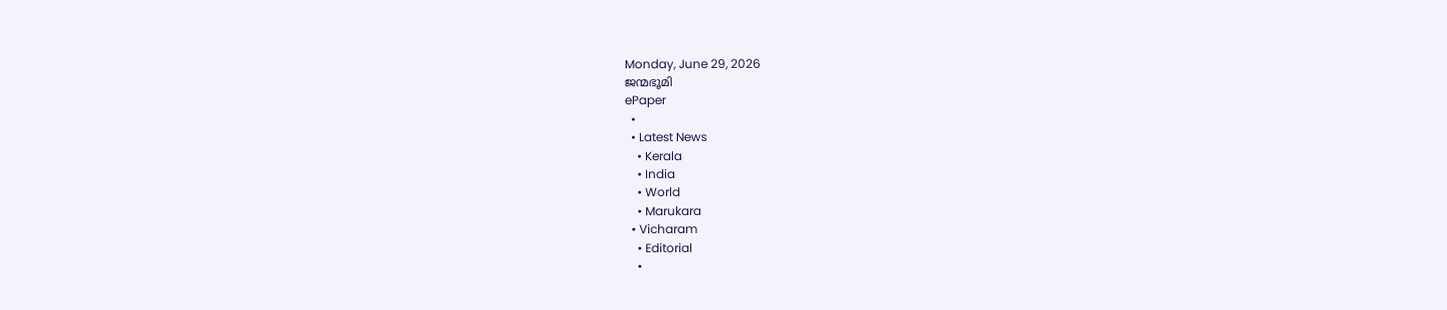Monday, June 29, 2026
ജന്മഭൂമി
ePaper
  •
  • Latest News
    • Kerala
    • India
    • World
    • Marukara
  • Vicharam
    • Editorial
    •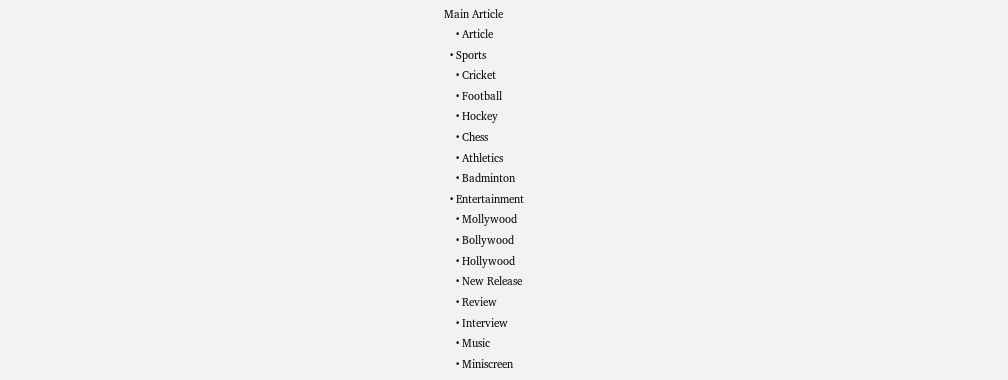Main Article
    • Article
  • Sports
    • Cricket
    • Football
    • Hockey
    • Chess
    • Athletics
    • Badminton
  • Entertainment
    • Mollywood
    • Bollywood
    • Hollywood
    • New Release
    • Review
    • Interview
    • Music
    • Miniscreen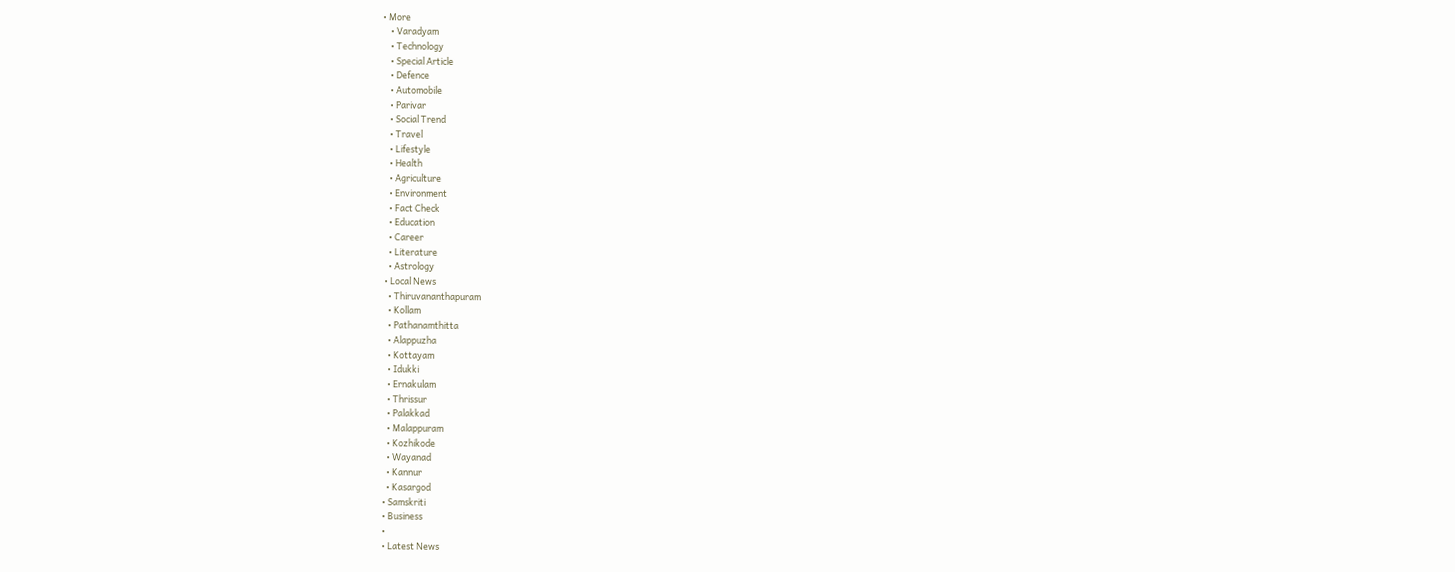• More
    • Varadyam
    • Technology
    • Special Article
    • Defence
    • Automobile
    • Parivar
    • Social Trend
    • Travel
    • Lifestyle
    • Health
    • Agriculture
    • Environment
    • Fact Check
    • Education
    • Career
    • Literature
    • Astrology
  • Local News
    • Thiruvananthapuram
    • Kollam
    • Pathanamthitta
    • Alappuzha
    • Kottayam
    • Idukki
    • Ernakulam
    • Thrissur
    • Palakkad
    • Malappuram
    • Kozhikode
    • Wayanad
    • Kannur
    • Kasargod
  • Samskriti
  • Business
  •
  • Latest News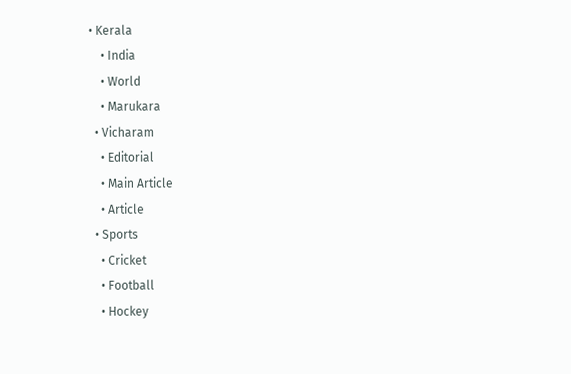• Kerala
    • India
    • World
    • Marukara
  • Vicharam
    • Editorial
    • Main Article
    • Article
  • Sports
    • Cricket
    • Football
    • Hockey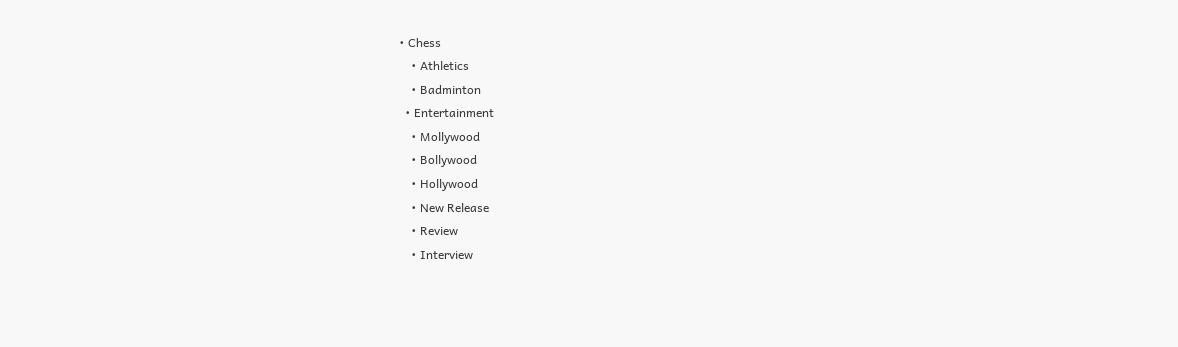• Chess
    • Athletics
    • Badminton
  • Entertainment
    • Mollywood
    • Bollywood
    • Hollywood
    • New Release
    • Review
    • Interview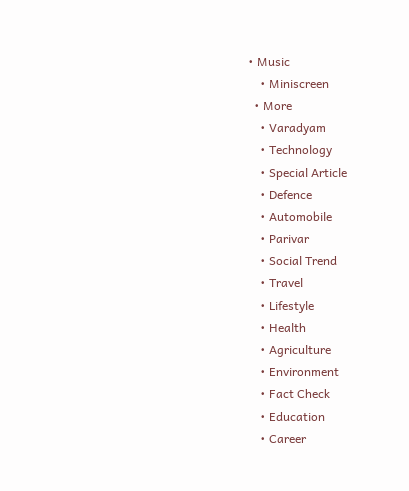• Music
    • Miniscreen
  • More
    • Varadyam
    • Technology
    • Special Article
    • Defence
    • Automobile
    • Parivar
    • Social Trend
    • Travel
    • Lifestyle
    • Health
    • Agriculture
    • Environment
    • Fact Check
    • Education
    • Career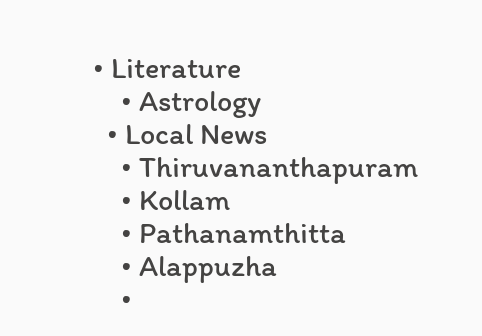• Literature
    • Astrology
  • Local News
    • Thiruvananthapuram
    • Kollam
    • Pathanamthitta
    • Alappuzha
    •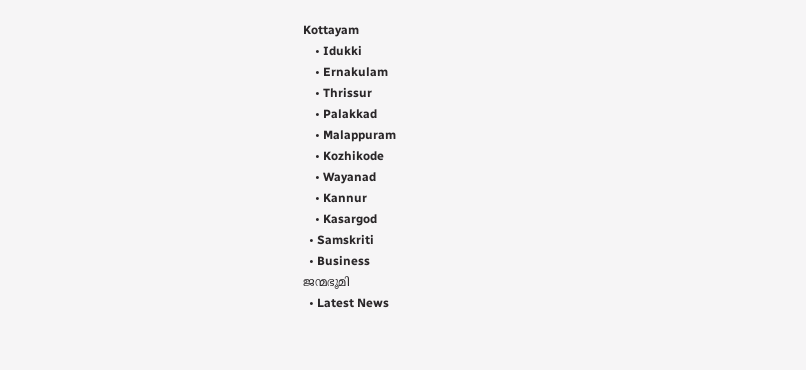Kottayam
    • Idukki
    • Ernakulam
    • Thrissur
    • Palakkad
    • Malappuram
    • Kozhikode
    • Wayanad
    • Kannur
    • Kasargod
  • Samskriti
  • Business
ജന്മഭൂമി
  • Latest News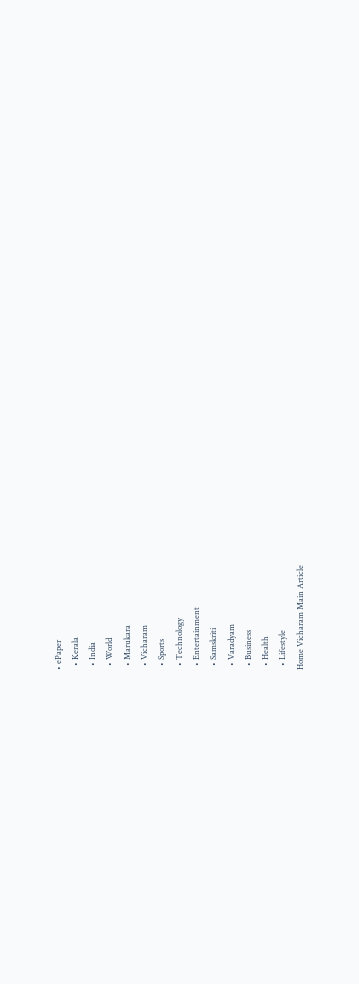• ePaper
  • Kerala
  • India
  • World
  • Marukara
  • Vicharam
  • Sports
  • Technology
  • Entertainment
  • Samskriti
  • Varadyam
  • Business
  • Health
  • Lifestyle
Home Vicharam Main Article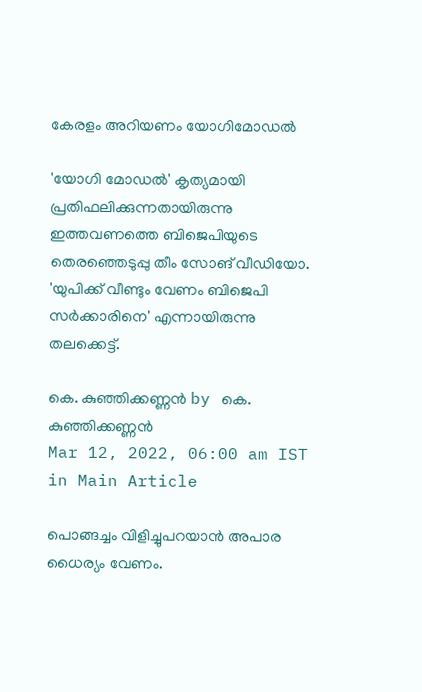കേരളം അറിയണം യോഗിമോഡല്‍

'യോഗി മോഡല്‍' കൃത്യമായി പ്രതിഫലിക്കുന്നതായിരുന്നു ഇത്തവണത്തെ ബിജെപിയുടെ തെരഞ്ഞെടുപ്പു തീം സോങ് വീഡിയോ. 'യുപിക്ക് വീണ്ടും വേണം ബിജെപി സര്‍ക്കാരിനെ' എന്നായിരുന്നു തലക്കെട്ട്.

കെ. കുഞ്ഞിക്കണ്ണന്‍ by കെ. കുഞ്ഞിക്കണ്ണന്‍
Mar 12, 2022, 06:00 am IST
in Main Article

പൊങ്ങച്ചം വിളിച്ചുപറയാന്‍ അപാര ധൈര്യം വേണം.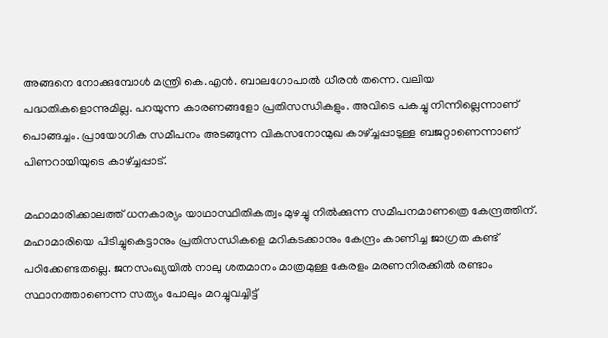അങ്ങനെ നോക്കുമ്പോള്‍ മന്ത്രി കെ.എന്‍. ബാലഗോപാല്‍ ധീരന്‍ തന്നെ. വലിയ പദ്ധതികളൊന്നുമില്ല. പറയുന്ന കാരണങ്ങളോ പ്രതിസന്ധികളും. അവിടെ പകച്ചു നിന്നില്ലെന്നാണ് പൊങ്ങച്ചം. പ്രായോഗിക സമീപനം അടങ്ങുന്ന വികസനോന്മുഖ കാഴ്‌ച്ചപ്പാടുള്ള ബജറ്റാണെന്നാണ് പിണറായിയുടെ കാഴ്‌ച്ചപ്പാട്.

മഹാമാരിക്കാലത്ത് ധനകാര്യം യാഥാസ്ഥിതികത്വം മുഴച്ചു നില്‍ക്കുന്ന സമീപനമാണത്രെ കേന്ദ്രത്തിന്. മഹാമാരിയെ പിടിച്ചുകെട്ടാനും പ്രതിസന്ധികളെ മറികടക്കാനും കേന്ദ്രം കാണിച്ച ജാഗ്രത കണ്ട് പഠിക്കേണ്ടതല്ലെ. ജനസംഖ്യയില്‍ നാലു ശതമാനം മാത്രമുള്ള കേരളം മരണനിരക്കില്‍ രണ്ടാം സ്ഥാനത്താണെന്ന സത്യം പോലും മറച്ചുവച്ചിട്ട്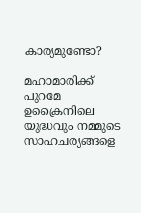കാര്യമുണ്ടോ?

മഹാമാരിക്ക് പുറമേ ഉക്രൈനിലെ യുദ്ധവും നമ്മുടെ സാഹചര്യങ്ങളെ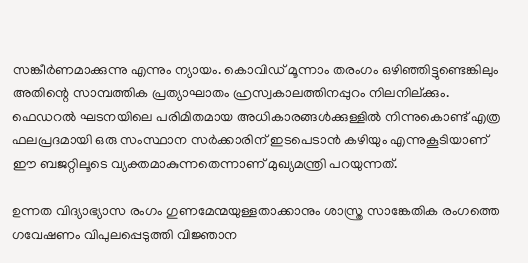സങ്കീര്‍ണമാക്കുന്നു എന്നും ന്യായം. കൊവിഡ് മൂന്നാം തരംഗം ഒഴിഞ്ഞിട്ടുണ്ടെങ്കിലും അതിന്റെ സാമ്പത്തിക പ്രത്യാഘാതം ഹ്രസ്വകാലത്തിനപ്പുറം നിലനില്ക്കും. ഫെഡറല്‍ ഘടനയിലെ പരിമിതമായ അധികാരങ്ങള്‍ക്കുള്ളില്‍ നിന്നുകൊണ്ട് എത്ര ഫലപ്രദമായി ഒരു സംസ്ഥാന സര്‍ക്കാരിന് ഇടപെടാന്‍ കഴിയും എന്നുകൂടിയാണ് ഈ ബജറ്റിലൂടെ വ്യക്തമാകുന്നതെന്നാണ് മുഖ്യമന്ത്രി പറയുന്നത്.

ഉന്നത വിദ്യാഭ്യാസ രംഗം ഗുണമേന്മയുള്ളതാക്കാനും ശാസ്ത്ര സാങ്കേതിക രംഗത്തെ ഗവേഷണം വിപുലപ്പെടുത്തി വിജ്ഞാന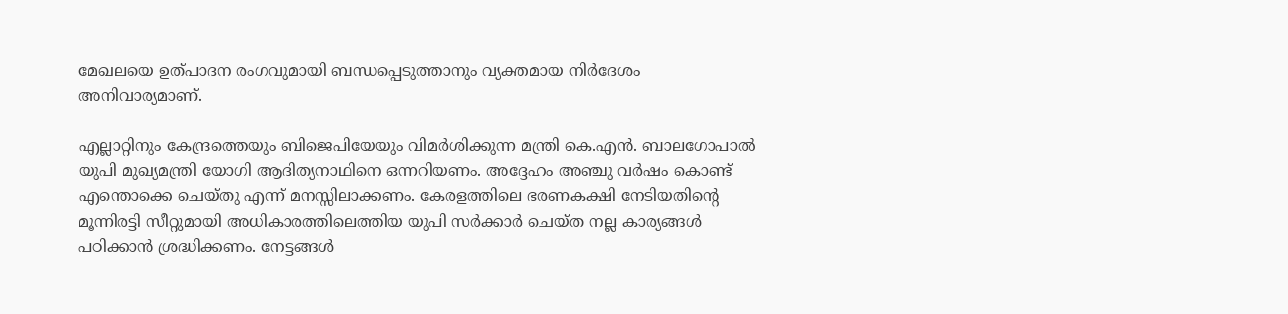മേഖലയെ ഉത്പാദന രംഗവുമായി ബന്ധപ്പെടുത്താനും വ്യക്തമായ നിര്‍ദേശം അനിവാര്യമാണ്.

എല്ലാറ്റിനും കേന്ദ്രത്തെയും ബിജെപിയേയും വിമര്‍ശിക്കുന്ന മന്ത്രി കെ.എന്‍. ബാലഗോപാല്‍ യുപി മുഖ്യമന്ത്രി യോഗി ആദിത്യനാഥിനെ ഒന്നറിയണം. അദ്ദേഹം അഞ്ചു വര്‍ഷം കൊണ്ട്  എന്തൊക്കെ ചെയ്തു എന്ന് മനസ്സിലാക്കണം. കേരളത്തിലെ ഭരണകക്ഷി നേടിയതിന്റെ മൂന്നിരട്ടി സീറ്റുമായി അധികാരത്തിലെത്തിയ യുപി സര്‍ക്കാര്‍ ചെയ്ത നല്ല കാര്യങ്ങള്‍ പഠിക്കാന്‍ ശ്രദ്ധിക്കണം. നേട്ടങ്ങള്‍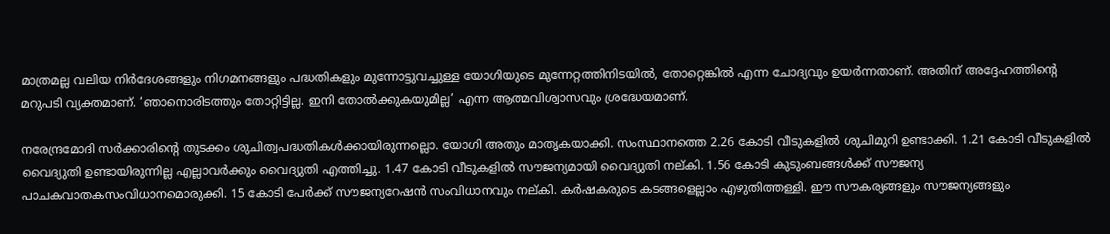മാത്രമല്ല വലിയ നിര്‍ദേശങ്ങളും നിഗമനങ്ങളും പദ്ധതികളും മുന്നോട്ടുവച്ചുള്ള യോഗിയുടെ മുന്നേറ്റത്തിനിടയില്‍, തോറ്റെങ്കില്‍ എന്ന ചോദ്യവും ഉയര്‍ന്നതാണ്. അതിന് അദ്ദേഹത്തിന്റെ മറുപടി വ്യക്തമാണ്. ‘ഞാനൊരിടത്തും തോറ്റിട്ടില്ല. ഇനി തോല്‍ക്കുകയുമില്ല’ എന്ന ആത്മവിശ്വാസവും ശ്രദ്ധേയമാണ്.

നരേന്ദ്രമോദി സര്‍ക്കാരിന്റെ തുടക്കം ശുചിത്വപദ്ധതികള്‍ക്കായിരുന്നല്ലൊ. യോഗി അതും മാതൃകയാക്കി. സംസ്ഥാനത്തെ 2.26 കോടി വീടുകളില്‍ ശുചിമുറി ഉണ്ടാക്കി. 1.21 കോടി വീടുകളില്‍ വൈദ്യുതി ഉണ്ടായിരുന്നില്ല എല്ലാവര്‍ക്കും വൈദ്യുതി എത്തിച്ചു. 1.47 കോടി വീടുകളില്‍ സൗജന്യമായി വൈദ്യുതി നല്കി. 1.56 കോടി കുടുംബങ്ങള്‍ക്ക് സൗജന്യ പാചകവാതകസംവിധാനമൊരുക്കി. 15 കോടി പേര്‍ക്ക് സൗജന്യറേഷന്‍ സംവിധാനവും നല്കി. കര്‍ഷകരുടെ കടങ്ങളെല്ലാം എഴുതിത്തള്ളി. ഈ സൗകര്യങ്ങളും സൗജന്യങ്ങളും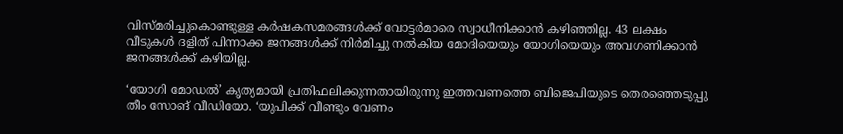വിസ്മരിച്ചുകൊണ്ടുള്ള കര്‍ഷകസമരങ്ങള്‍ക്ക് വോട്ടര്‍മാരെ സ്വാധീനിക്കാന്‍ കഴിഞ്ഞില്ല. 43 ലക്ഷം വീടുകള്‍ ദളിത് പിന്നാക്ക ജനങ്ങള്‍ക്ക് നിര്‍മിച്ചു നല്‍കിയ മോദിയെയും യോഗിയെയും അവഗണിക്കാന്‍ ജനങ്ങള്‍ക്ക് കഴിയില്ല.

‘യോഗി മോഡല്‍’ കൃത്യമായി പ്രതിഫലിക്കുന്നതായിരുന്നു ഇത്തവണത്തെ ബിജെപിയുടെ തെരഞ്ഞെടുപ്പു തീം സോങ് വീഡിയോ. ‘യുപിക്ക് വീണ്ടും വേണം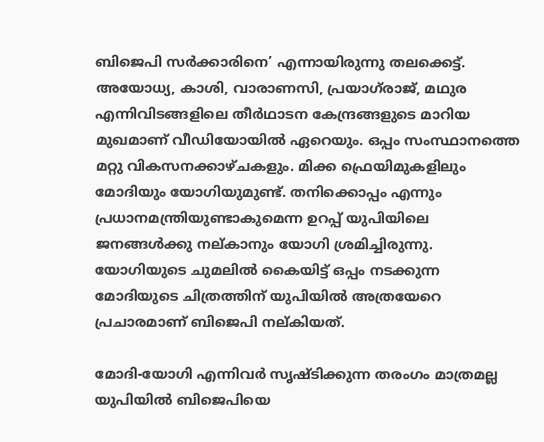ബിജെപി സര്‍ക്കാരിനെ’ എന്നായിരുന്നു തലക്കെട്ട്. അയോധ്യ, കാശി, വാരാണസി, പ്രയാഗ്‌രാജ്, മഥുര എന്നിവിടങ്ങളിലെ തീര്‍ഥാടന കേന്ദ്രങ്ങളുടെ മാറിയ മുഖമാണ് വീഡിയോയില്‍ ഏറെയും. ഒപ്പം സംസ്ഥാനത്തെ മറ്റു വികസനക്കാഴ്ചകളും. മിക്ക ഫ്രെയിമുകളിലും മോദിയും യോഗിയുമുണ്ട്. തനിക്കൊപ്പം എന്നും പ്രധാനമന്ത്രിയുണ്ടാകുമെന്ന ഉറപ്പ് യുപിയിലെ ജനങ്ങള്‍ക്കു നല്കാനും യോഗി ശ്രമിച്ചിരുന്നു. യോഗിയുടെ ചുമലില്‍ കൈയിട്ട് ഒപ്പം നടക്കുന്ന മോദിയുടെ ചിത്രത്തിന് യുപിയില്‍ അത്രയേറെ പ്രചാരമാണ് ബിജെപി നല്കിയത്.

മോദി-യോഗി എന്നിവര്‍ സൃഷ്ടിക്കുന്ന തരംഗം മാത്രമല്ല യുപിയില്‍ ബിജെപിയെ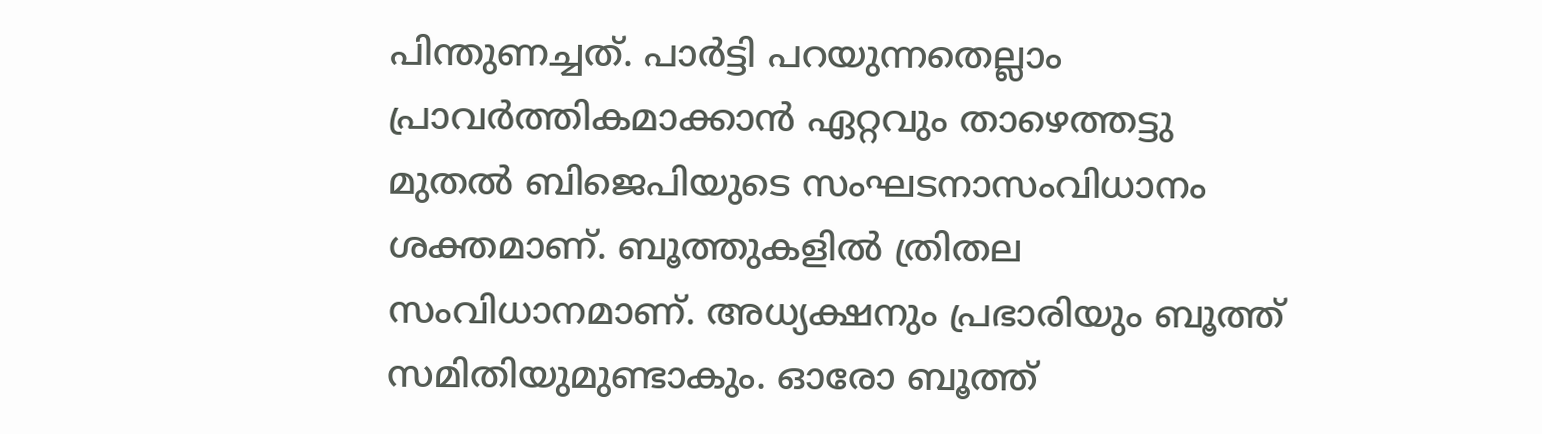പിന്തുണച്ചത്. പാര്‍ട്ടി പറയുന്നതെല്ലാം പ്രാവര്‍ത്തികമാക്കാന്‍ ഏറ്റവും താഴെത്തട്ടു മുതല്‍ ബിജെപിയുടെ സംഘടനാസംവിധാനം ശക്തമാണ്. ബൂത്തുകളില്‍ ത്രിതല സംവിധാനമാണ്. അധ്യക്ഷനും പ്രഭാരിയും ബൂത്ത് സമിതിയുമുണ്ടാകും. ഓരോ ബൂത്ത്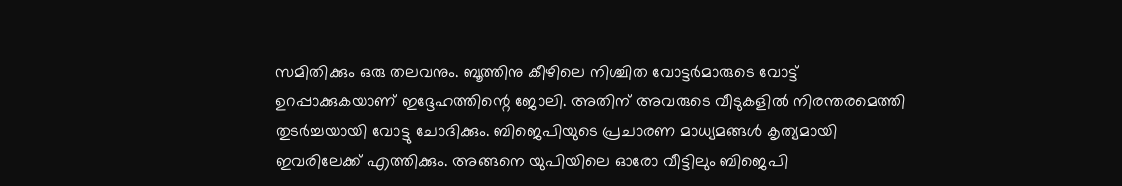സമിതിക്കും ഒരു തലവനും. ബൂത്തിനു കീഴിലെ നിശ്ചിത വോട്ടര്‍മാരുടെ വോട്ട് ഉറപ്പാക്കുകയാണ് ഇദ്ദേഹത്തിന്റെ ജോലി. അതിന് അവരുടെ വീടുകളില്‍ നിരന്തരമെത്തി തുടര്‍ച്ചയായി വോട്ടു ചോദിക്കും. ബിജെപിയുടെ പ്രചാരണ മാധ്യമങ്ങള്‍ കൃത്യമായി ഇവരിലേക്ക് എത്തിക്കും. അങ്ങനെ യുപിയിലെ ഓരോ വീട്ടിലും ബിജെപി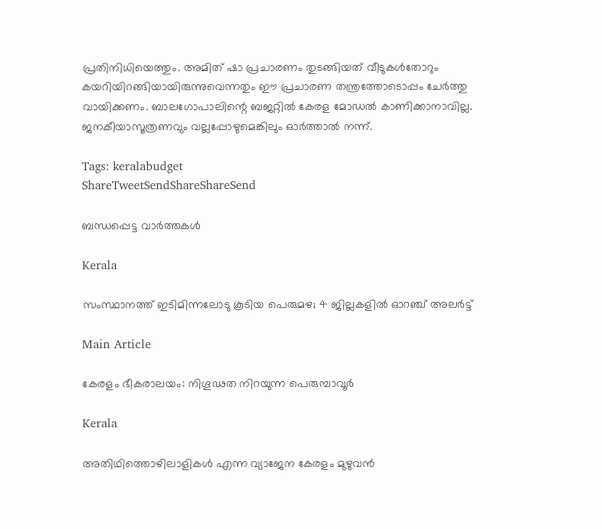പ്രതിനിധിയെത്തും. അമിത് ഷാ പ്രചാരണം തുടങ്ങിയത് വീടുകള്‍തോറും കയറിയിറങ്ങിയായിരുന്നുവെന്നതും ഈ പ്രചാരണ തന്ത്രത്തോടൊപ്പം ചേര്‍ത്തു വായിക്കണം. ബാലഗോപാലിന്റെ ബജറ്റില്‍ കേരള മോഡല്‍ കാണിക്കാനാവില്ല. ജനകീയാസൂത്രണവും വല്ലപ്പോഴുമെങ്കിലും ഓര്‍ത്താല്‍ നന്ന്.

Tags: keralabudget
ShareTweetSendShareShareSend

ബന്ധപ്പെട്ട വാര്‍ത്തകള്‍

Kerala

സംസ്ഥാനത്ത് ഇടിമിന്നലോടു കൂടിയ പെരുമഴ; 4 ജില്ലകളിൽ ഓറഞ്ച് അലർട്ട്

Main Article

കേരളം ഭീകരാലയം: നിഗൂഢത നിറയുന്ന പെരുമ്പാവൂര്‍

Kerala

അതിഥിത്തൊഴിലാളികൾ എന്ന വ്യാജേന കേരളം മുഴുവൻ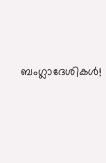ബംഗ്ലാദേശികൾ!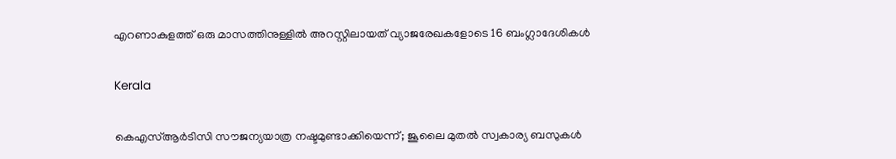എറണാകുളത്ത് ഒരു മാസത്തിനുള്ളിൽ അറസ്റ്റിലായത് വ്യാജരേഖകളോടെ 16 ബംഗ്ലാദേശികൾ

Kerala

കെഎസ്ആര്‍ടിസി സൗജന്യയാത്ര നഷ്ടമുണ്ടാക്കിയെന്ന്; ജൂലൈ മുതല്‍ സ്വകാര്യ ബസുകള്‍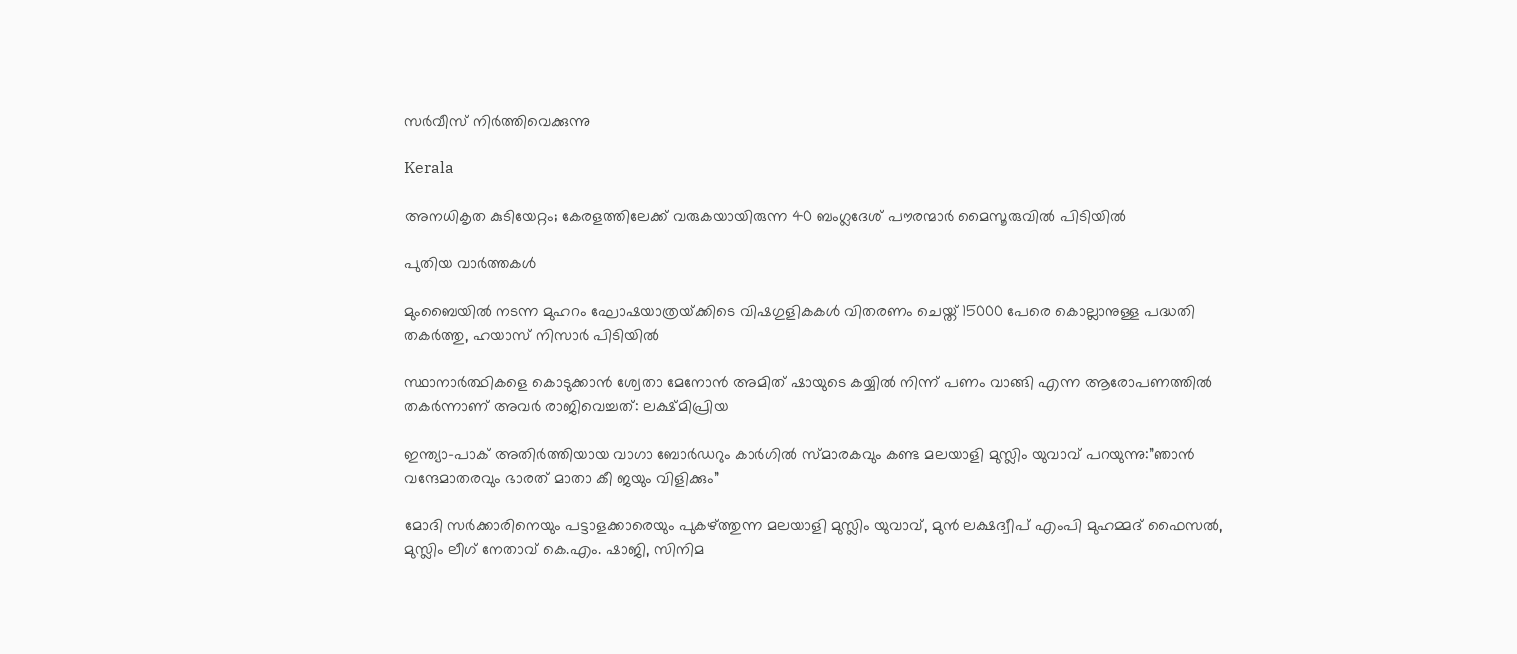സര്‍വീസ് നിര്‍ത്തിവെക്കുന്നു

Kerala

അനധികൃത കുടിയേറ്റം; കേരളത്തിലേക്ക് വരുകയായിരുന്ന 40 ബംഗ്ലദേശ് പൗരന്മാർ മൈസൂരുവിൽ പിടിയിൽ

പുതിയ വാര്‍ത്തകള്‍

മുംബൈയിൽ നടന്ന മുഹറം ഘോഷയാത്രയ്‌ക്കിടെ വിഷഗുളികകള്‍ വിതരണം ചെയ്ത് 15000 പേരെ കൊല്ലാനുള്ള പദ്ധതി തകര്‍ത്തു, ഹയാസ് നിസാര്‍ പിടിയില്‍

സ്ഥാനാർത്ഥികളെ കൊടുക്കാൻ ശ്വേതാ മേനോൻ അമിത് ഷായുടെ കയ്യിൽ നിന്ന് പണം വാങ്ങി എന്ന ആരോപണത്തില്‍ തകര്‍ന്നാണ് അവര്‍ രാജിവെച്ചത്: ലക്ഷ്മിപ്രിയ

ഇന്ത്യാ-പാക് അതിര്‍ത്തിയായ വാഗാ ബോര്‍ഡറും കാര്‍ഗില്‍ സ്മാരകവും കണ്ട മലയാളി മുസ്ലിം യുവാവ് പറയുന്നു:”ഞാന്‍ വന്ദേമാതരവും ഭാരത് മാതാ കീ ജയും വിളിക്കും”

മോദി സര്‍ക്കാരിനെയും പട്ടാളക്കാരെയും പുകഴ്ത്തുന്ന മലയാളി മുസ്ലിം യുവാവ്, മുന്‍ ലക്ഷദ്വീപ് എംപി മുഹമ്മദ് ഫൈസല്‍, മുസ്ലിം ലീഗ് നേതാവ് കെ.എം. ഷാജി, സിനിമ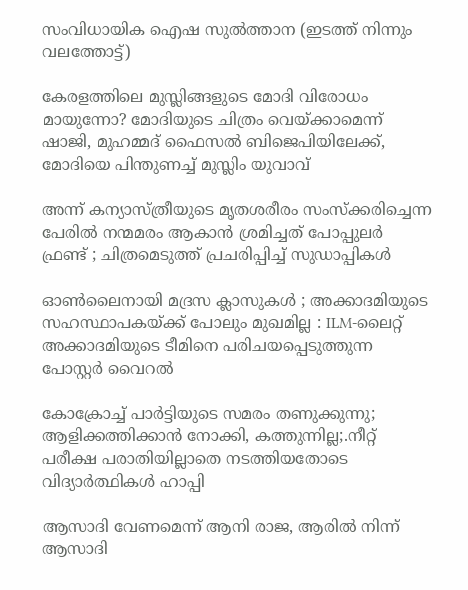സംവിധായിക ഐഷ സുല്‍ത്താന (ഇടത്ത് നിന്നും വലത്തോട്ട്)

കേരളത്തിലെ മുസ്ലിങ്ങളുടെ മോദി വിരോധം മായുന്നോ? മോദിയുടെ ചിത്രം വെയ്‌ക്കാമെന്ന് ഷാജി, മുഹമ്മദ് ഫൈസല്‍ ബിജെപിയിലേക്ക്, മോദിയെ പിന്തുണച്ച് മുസ്ലിം യുവാവ്

അന്ന് കന്യാസ്ത്രീയുടെ മൃതശരീരം സംസ്ക്കരിച്ചെന്ന പേരിൽ നന്മമരം ആകാൻ ശ്രമിച്ചത് പോപ്പുലർ ഫ്രണ്ട് ; ചിത്രമെടുത്ത് പ്രചരിപ്പിച്ച് സുഡാപ്പികൾ

ഓൺലൈനായി മദ്രസ ക്ലാസുകൾ ; അക്കാദമിയുടെ സഹസ്ഥാപകയ്‌ക്ക് പോലും മുഖമില്ല : ILM-ലൈറ്റ് അക്കാദമിയുടെ ടീമിനെ പരിചയപ്പെടുത്തുന്ന പോസ്റ്റർ വൈറൽ

കോക്രോച്ച് പാര്‍ട്ടിയുടെ സമരം തണുക്കുന്നു; ആളിക്കത്തിക്കാന്‍ നോക്കി, കത്തുന്നില്ല;.നീറ്റ് പരീക്ഷ പരാതിയില്ലാതെ നടത്തിയതോടെ വിദ്യാര്‍ത്ഥികള്‍ ഹാപ്പി

ആസാദി വേണമെന്ന് ആനി രാജ, ആരില്‍ നിന്ന് ആസാദി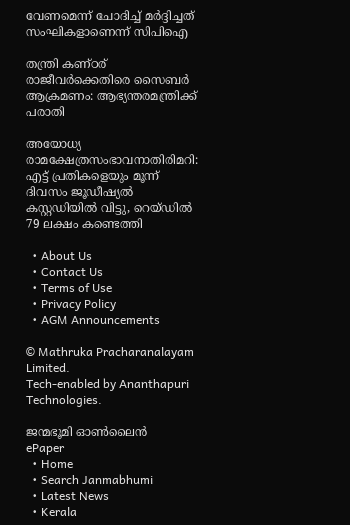വേണമെന്ന് ചോദിച്ച് മര്‍ദ്ദിച്ചത് സംഘികളാണെന്ന് സിപിഐ

തന്ത്രി കണ്ഠര് രാജീവര്‍ക്കെതിരെ സൈബര്‍ ആക്രമണം: ആഭ്യന്തരമന്ത്രിക്ക് പരാതി

അയോധ്യ രാമക്ഷേത്രസംഭാവനാതിരിമറി: എട്ട് പ്രതികളെയും മൂന്ന് ദിവസം ജൂഡീഷ്യല്‍ കസ്റ്റഡിയില്‍ വിട്ടു, റെയ്ഡില്‍ 79 ലക്ഷം കണ്ടെത്തി

  • About Us
  • Contact Us
  • Terms of Use
  • Privacy Policy
  • AGM Announcements

© Mathruka Pracharanalayam Limited.
Tech-enabled by Ananthapuri Technologies.

ജന്മഭൂമി ഓണ്‍ലൈന്‍
ePaper
  • Home
  • Search Janmabhumi
  • Latest News
  • Kerala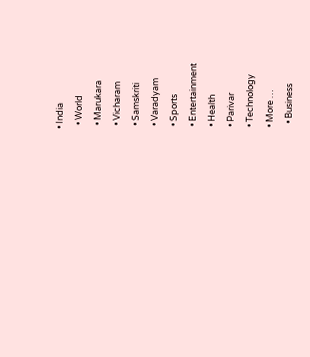• India
  • World
  • Marukara
  • Vicharam
  • Samskriti
  • Varadyam
  • Sports
  • Entertainment
  • Health
  • Parivar
  • Technology
  • More …
    • Business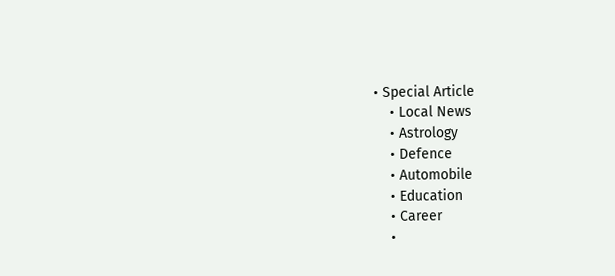• Special Article
    • Local News
    • Astrology
    • Defence
    • Automobile
    • Education
    • Career
    •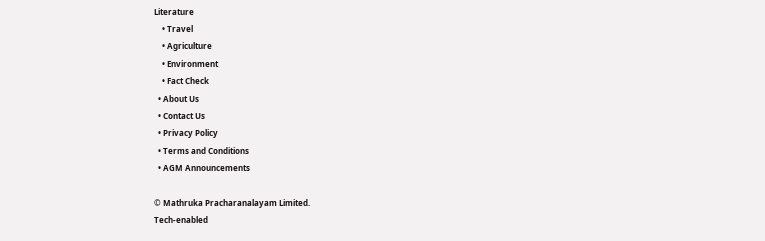Literature
    • Travel
    • Agriculture
    • Environment
    • Fact Check
  • About Us
  • Contact Us
  • Privacy Policy
  • Terms and Conditions
  • AGM Announcements

© Mathruka Pracharanalayam Limited.
Tech-enabled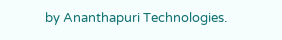by Ananthapuri Technologies.